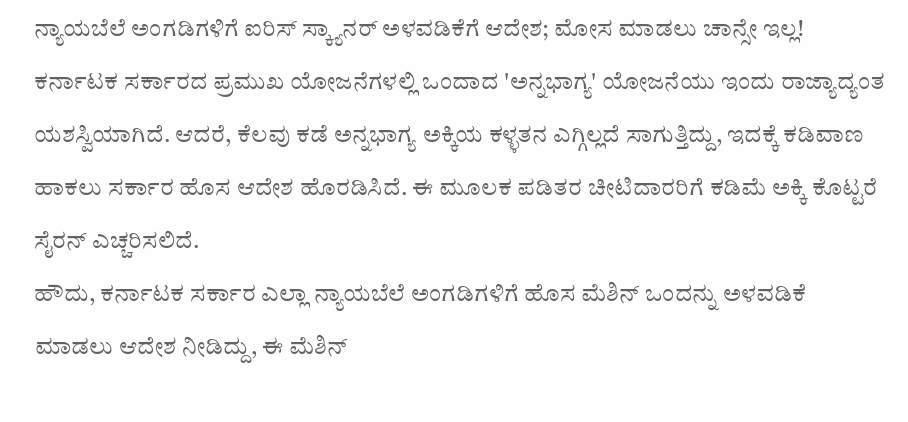ನ್ಯಾಯಬೆಲೆ ಅಂಗಡಿಗಳಿಗೆ ಐರಿಸ್ ಸ್ಕ್ಯಾನರ್ ಅಳವಡಿಕೆಗೆ ಆದೇಶ; ಮೋಸ ಮಾಡಲು ಚಾನ್ಸೇ ಇಲ್ಲ!
ಕರ್ನಾಟಕ ಸರ್ಕಾರದ ಪ್ರಮುಖ ಯೋಜನೆಗಳಲ್ಲಿ ಒಂದಾದ 'ಅನ್ನಭಾಗ್ಯ' ಯೋಜನೆಯು ಇಂದು ರಾಜ್ಯಾದ್ಯಂತ ಯಶಸ್ವಿಯಾಗಿದೆ. ಆದರೆ, ಕೆಲವು ಕಡೆ ಅನ್ನಭಾಗ್ಯ ಅಕ್ಕಿಯ ಕಳ್ಳತನ ಎಗ್ಗಿಲ್ಲದೆ ಸಾಗುತ್ತಿದ್ದು, ಇದಕ್ಕೆ ಕಡಿವಾಣ ಹಾಕಲು ಸರ್ಕಾರ ಹೊಸ ಆದೇಶ ಹೊರಡಿಸಿದೆ. ಈ ಮೂಲಕ ಪಡಿತರ ಚೀಟಿದಾರರಿಗೆ ಕಡಿಮೆ ಅಕ್ಕಿ ಕೊಟ್ಟರೆ ಸೈರನ್ ಎಚ್ಚರಿಸಲಿದೆ.
ಹೌದು, ಕರ್ನಾಟಕ ಸರ್ಕಾರ ಎಲ್ಲಾ ನ್ಯಾಯಬೆಲೆ ಅಂಗಡಿಗಳಿಗೆ ಹೊಸ ಮೆಶಿನ್ ಒಂದನ್ನು ಅಳವಡಿಕೆ ಮಾಡಲು ಆದೇಶ ನೀಡಿದ್ದು, ಈ ಮೆಶಿನ್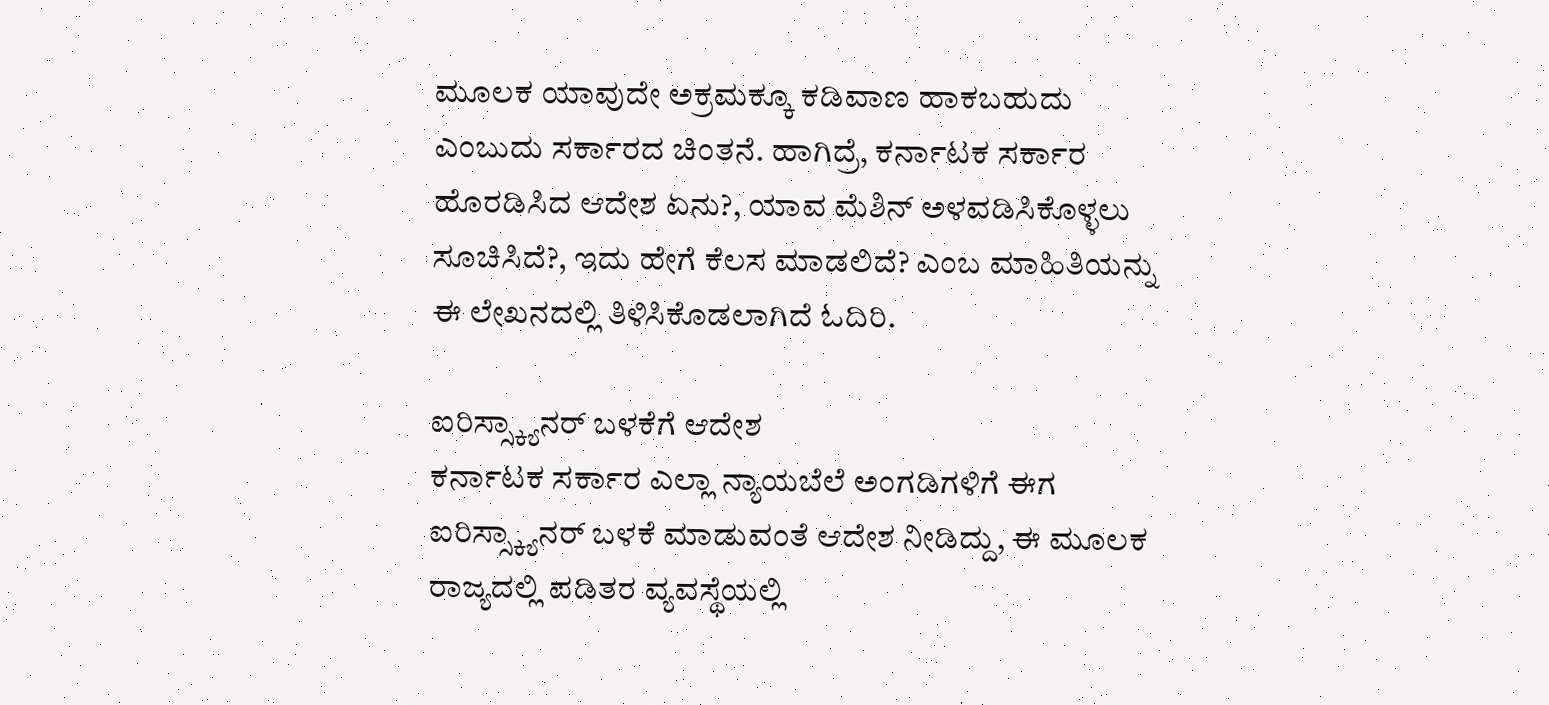ಮೂಲಕ ಯಾವುದೇ ಅಕ್ರಮಕ್ಕೂ ಕಡಿವಾಣ ಹಾಕಬಹುದು ಎಂಬುದು ಸರ್ಕಾರದ ಚಿಂತನೆ. ಹಾಗಿದ್ರೆ, ಕರ್ನಾಟಕ ಸರ್ಕಾರ ಹೊರಡಿಸಿದ ಆದೇಶ ಏನು?, ಯಾವ ಮೆಶಿನ್ ಅಳವಡಿಸಿಕೊಳ್ಳಲು ಸೂಚಿಸಿದೆ?, ಇದು ಹೇಗೆ ಕೆಲಸ ಮಾಡಲಿದೆ? ಎಂಬ ಮಾಹಿತಿಯನ್ನು ಈ ಲೇಖನದಲ್ಲಿ ತಿಳಿಸಿಕೊಡಲಾಗಿದೆ ಓದಿರಿ.

ಐರಿಸ್ಸ್ಕ್ಯಾನರ್ ಬಳಕೆಗೆ ಆದೇಶ
ಕರ್ನಾಟಕ ಸರ್ಕಾರ ಎಲ್ಲಾ ನ್ಯಾಯಬೆಲೆ ಅಂಗಡಿಗಳಿಗೆ ಈಗ ಐರಿಸ್ಸ್ಕ್ಯಾನರ್ ಬಳಕೆ ಮಾಡುವಂತೆ ಆದೇಶ ನೀಡಿದ್ದು, ಈ ಮೂಲಕ ರಾಜ್ಯದಲ್ಲಿ ಪಡಿತರ ವ್ಯವಸ್ಥೆಯಲ್ಲಿ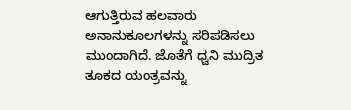ಆಗುತ್ತಿರುವ ಹಲವಾರು ಅನಾನುಕೂಲಗಳನ್ನು ಸರಿಪಡಿಸಲು ಮುಂದಾಗಿದೆ. ಜೊತೆಗೆ ಧ್ವನಿ ಮುದ್ರಿತ ತೂಕದ ಯಂತ್ರವನ್ನು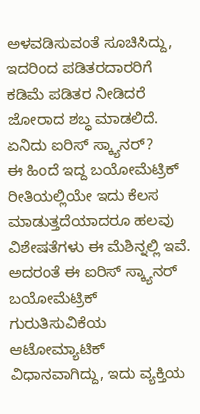ಅಳವಡಿಸುವಂತೆ ಸೂಚಿಸಿದ್ದು, ಇದರಿಂದ ಪಡಿತರದಾರರಿಗೆ ಕಡಿಮೆ ಪಡಿತರ ನೀಡಿದರೆ ಜೋರಾದ ಶಬ್ಧ ಮಾಡಲಿದೆ.
ಏನಿದು ಐರಿಸ್ ಸ್ಕ್ಯಾನರ್?
ಈ ಹಿಂದೆ ಇದ್ದ ಬಯೋಮೆಟ್ರಿಕ್ ರೀತಿಯಲ್ಲಿಯೇ ಇದು ಕೆಲಸ ಮಾಡುತ್ತದೆಯಾದರೂ ಹಲವು ವಿಶೇಷತೆಗಳು ಈ ಮೆಶಿನ್ನಲ್ಲಿ ಇವೆ. ಅದರಂತೆ ಈ ಐರಿಸ್ ಸ್ಕ್ಯಾನರ್ ಬಯೋಮೆಟ್ರಿಕ್ ಗುರುತಿಸುವಿಕೆಯ ಆಟೋಮ್ಯಾಟಿಕ್ ವಿಧಾನವಾಗಿದ್ದು, ಇದು ವ್ಯಕ್ತಿಯ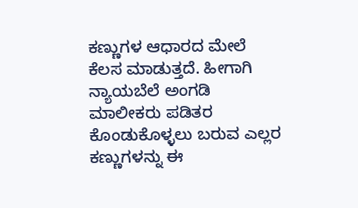ಕಣ್ಣುಗಳ ಆಧಾರದ ಮೇಲೆ ಕೆಲಸ ಮಾಡುತ್ತದೆ. ಹೀಗಾಗಿ ನ್ಯಾಯಬೆಲೆ ಅಂಗಡಿ ಮಾಲೀಕರು ಪಡಿತರ ಕೊಂಡುಕೊಳ್ಳಲು ಬರುವ ಎಲ್ಲರ ಕಣ್ಣುಗಳನ್ನು ಈ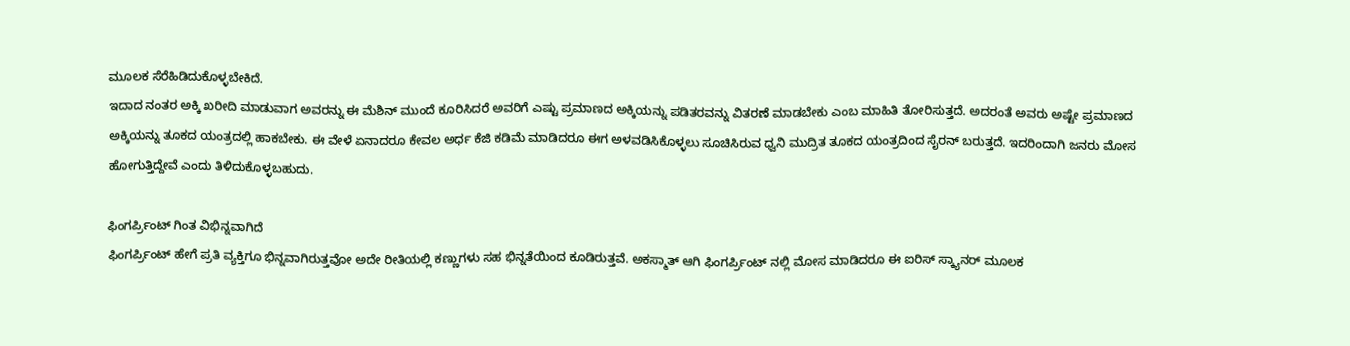ಮೂಲಕ ಸೆರೆಹಿಡಿದುಕೊಳ್ಳಬೇಕಿದೆ.
ಇದಾದ ನಂತರ ಅಕ್ಕಿ ಖರೀದಿ ಮಾಡುವಾಗ ಅವರನ್ನು ಈ ಮೆಶಿನ್ ಮುಂದೆ ಕೂರಿಸಿದರೆ ಅವರಿಗೆ ಎಷ್ಟು ಪ್ರಮಾಣದ ಅಕ್ಕಿಯನ್ನು ಪಡಿತರವನ್ನು ವಿತರಣೆ ಮಾಡಬೇಕು ಎಂಬ ಮಾಹಿತಿ ತೋರಿಸುತ್ತದೆ. ಅದರಂತೆ ಅವರು ಅಷ್ಟೇ ಪ್ರಮಾಣದ ಅಕ್ಕಿಯನ್ನು ತೂಕದ ಯಂತ್ರದಲ್ಲಿ ಹಾಕಬೇಕು. ಈ ವೇಳೆ ಏನಾದರೂ ಕೇವಲ ಅರ್ಧ ಕೆಜಿ ಕಡಿಮೆ ಮಾಡಿದರೂ ಈಗ ಅಳವಡಿಸಿಕೊಳ್ಳಲು ಸೂಚಿಸಿರುವ ಧ್ವನಿ ಮುದ್ರಿತ ತೂಕದ ಯಂತ್ರದಿಂದ ಸೈರನ್ ಬರುತ್ತದೆ. ಇದರಿಂದಾಗಿ ಜನರು ಮೋಸ ಹೋಗುತ್ತಿದ್ದೇವೆ ಎಂದು ತಿಳಿದುಕೊಳ್ಳಬಹುದು.

ಫಿಂಗರ್ಪ್ರಿಂಟ್ ಗಿಂತ ವಿಭಿನ್ನವಾಗಿದೆ
ಫಿಂಗರ್ಪ್ರಿಂಟ್ ಹೇಗೆ ಪ್ರತಿ ವ್ಯಕ್ತಿಗೂ ಭಿನ್ನವಾಗಿರುತ್ತವೋ ಅದೇ ರೀತಿಯಲ್ಲಿ ಕಣ್ಣುಗಳು ಸಹ ಭಿನ್ನತೆಯಿಂದ ಕೂಡಿರುತ್ತವೆ. ಅಕಸ್ಮಾತ್ ಆಗಿ ಫಿಂಗರ್ಪ್ರಿಂಟ್ ನಲ್ಲಿ ಮೋಸ ಮಾಡಿದರೂ ಈ ಐರಿಸ್ ಸ್ಕ್ಯಾನರ್ ಮೂಲಕ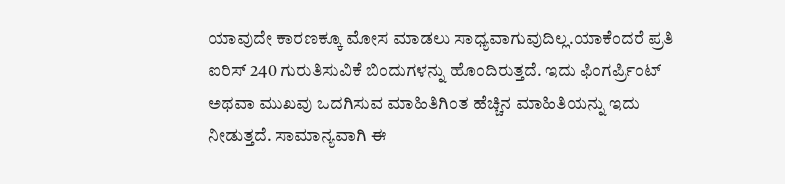ಯಾವುದೇ ಕಾರಣಕ್ಕೂ ಮೋಸ ಮಾಡಲು ಸಾಧ್ಯವಾಗುವುದಿಲ್ಲ.ಯಾಕೆಂದರೆ ಪ್ರತಿ ಐರಿಸ್ 240 ಗುರುತಿಸುವಿಕೆ ಬಿಂದುಗಳನ್ನು ಹೊಂದಿರುತ್ತದೆ. ಇದು ಫಿಂಗರ್ಪ್ರಿಂಟ್ ಅಥವಾ ಮುಖವು ಒದಗಿಸುವ ಮಾಹಿತಿಗಿಂತ ಹೆಚ್ಚಿನ ಮಾಹಿತಿಯನ್ನು ಇದು ನೀಡುತ್ತದೆ. ಸಾಮಾನ್ಯವಾಗಿ ಈ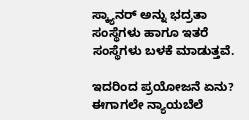ಸ್ಕ್ಯಾನರ್ ಅನ್ನು ಭದ್ರತಾ ಸಂಸ್ಥೆಗಳು ಹಾಗೂ ಇತರೆ ಸಂಸ್ಥೆಗಳು ಬಳಕೆ ಮಾಡುತ್ತವೆ.

ಇದರಿಂದ ಪ್ರಯೋಜನೆ ಏನು?
ಈಗಾಗಲೇ ನ್ಯಾಯಬೆಲೆ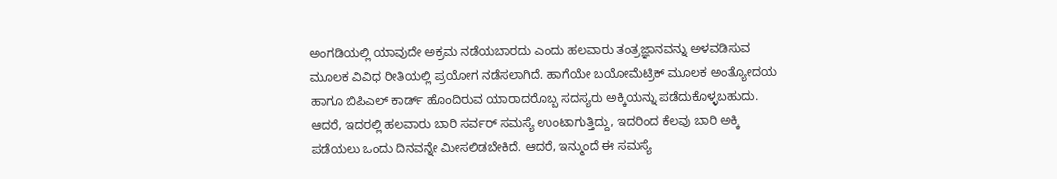ಅಂಗಡಿಯಲ್ಲಿ ಯಾವುದೇ ಅಕ್ರಮ ನಡೆಯಬಾರದು ಎಂದು ಹಲವಾರು ತಂತ್ರಜ್ಞಾನವನ್ನು ಅಳವಡಿಸುವ ಮೂಲಕ ವಿವಿಧ ರೀತಿಯಲ್ಲಿ ಪ್ರಯೋಗ ನಡೆಸಲಾಗಿದೆ. ಹಾಗೆಯೇ ಬಯೋಮೆಟ್ರಿಕ್ ಮೂಲಕ ಅಂತ್ಯೋದಯ ಹಾಗೂ ಬಿಪಿಎಲ್ ಕಾರ್ಡ್ ಹೊಂದಿರುವ ಯಾರಾದರೊಬ್ಬ ಸದಸ್ಯರು ಅಕ್ಕಿಯನ್ನು ಪಡೆದುಕೊಳ್ಳಬಹುದು. ಆದರೆ, ಇದರಲ್ಲಿ ಹಲವಾರು ಬಾರಿ ಸರ್ವರ್ ಸಮಸ್ಯೆ ಉಂಟಾಗುತ್ತಿದ್ದು, ಇದರಿಂದ ಕೆಲವು ಬಾರಿ ಅಕ್ಕಿ ಪಡೆಯಲು ಒಂದು ದಿನವನ್ನೇ ಮೀಸಲಿಡಬೇಕಿದೆ. ಆದರೆ, ಇನ್ಮುಂದೆ ಈ ಸಮಸ್ಯೆ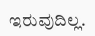ಇರುವುದಿಲ್ಲ.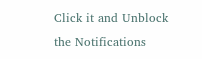Click it and Unblock the Notifications